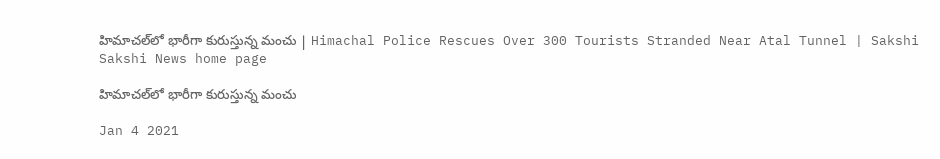హిమాచల్‌లో భారీగా కురుస్తున్న మంచు | Himachal Police Rescues Over 300 Tourists Stranded Near Atal Tunnel | Sakshi
Sakshi News home page

హిమాచల్‌లో భారీగా కురుస్తున్న మంచు

Jan 4 2021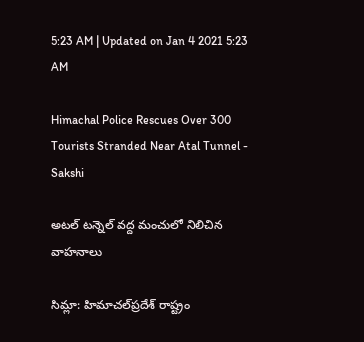5:23 AM | Updated on Jan 4 2021 5:23 AM

Himachal Police Rescues Over 300 Tourists Stranded Near Atal Tunnel - Sakshi

అటల్‌ టన్నెల్‌ వద్ద మంచులో నిలిచిన వాహనాలు

సిమ్లా: హిమాచల్‌ప్రదేశ్‌ రాష్ట్రం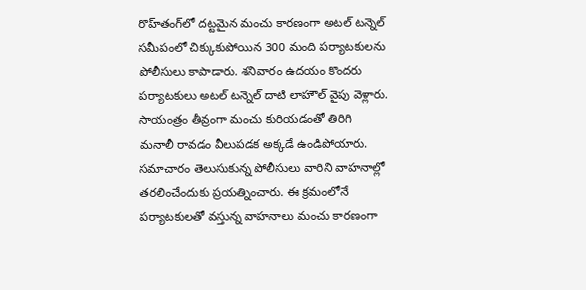రొహ్‌తంగ్‌లో దట్టమైన మంచు కారణంగా అటల్‌ టన్నెల్‌ సమీపంలో చిక్కుకుపోయిన 300 మంది పర్యాటకులను పోలీసులు కాపాడారు. శనివారం ఉదయం కొందరు పర్యాటకులు అటల్‌ టన్నెల్‌ దాటి లాహౌల్‌ వైపు వెళ్లారు. సాయంత్రం తీవ్రంగా మంచు కురియడంతో తిరిగి మనాలీ రావడం వీలుపడక అక్కడే ఉండిపోయారు. సమాచారం తెలుసుకున్న పోలీసులు వారిని వాహనాల్లో తరలించేందుకు ప్రయత్నించారు. ఈ క్రమంలోనే పర్యాటకులతో వస్తున్న వాహనాలు మంచు కారణంగా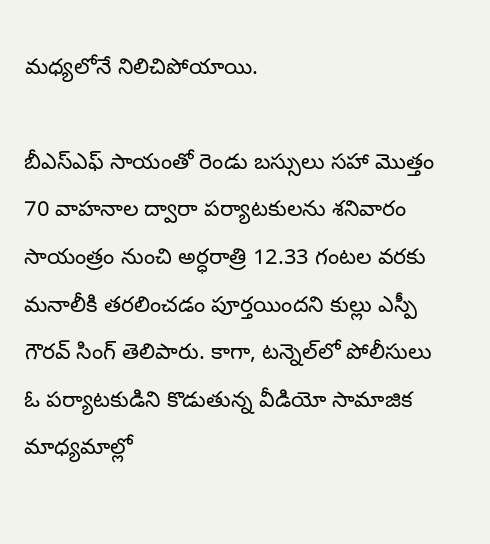మధ్యలోనే నిలిచిపోయాయి.

బీఎస్‌ఎఫ్‌ సాయంతో రెండు బస్సులు సహా మొత్తం 70 వాహనాల ద్వారా పర్యాటకులను శనివారం సాయంత్రం నుంచి అర్ధరాత్రి 12.33 గంటల వరకు మనాలీకి తరలించడం పూర్తయిందని కుల్లు ఎస్పీ గౌరవ్‌ సింగ్‌ తెలిపారు. కాగా, టన్నెల్‌లో పోలీసులు ఓ పర్యాటకుడిని కొడుతున్న వీడియో సామాజిక మాధ్యమాల్లో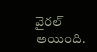వైరల్‌ అయింది.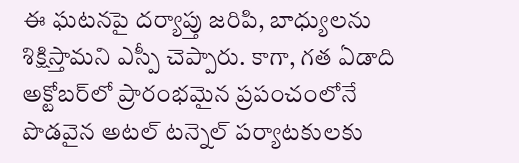ఈ ఘటనపై దర్యాప్తు జరిపి, బాధ్యులను శిక్షిస్తామని ఎస్పీ చెప్పారు. కాగా, గత ఏడాది అక్టోబర్‌లో ప్రారంభమైన ప్రపంచంలోనే పొడవైన అటల్‌ టన్నెల్‌ పర్యాటకులకు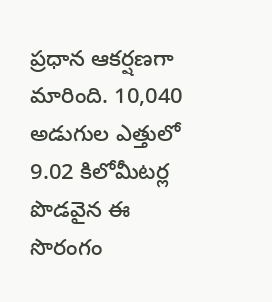ప్రధాన ఆకర్షణగా మారింది. 10,040 అడుగుల ఎత్తులో 9.02 కిలోమీటర్ల పొడవైన ఈ సొరంగం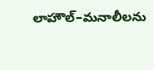లాహౌల్‌–మనాలీలను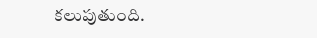కలుపుతుంది.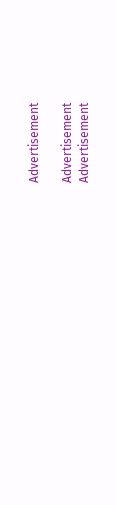Advertisement

Advertisement
Advertisement